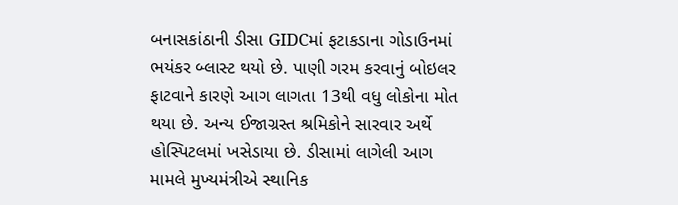બનાસકાંઠાની ડીસા GIDCમાં ફટાકડાના ગોડાઉનમાં ભયંકર બ્લાસ્ટ થયો છે. પાણી ગરમ કરવાનું બોઇલર ફાટવાને કારણે આગ લાગતા 13થી વધુ લોકોના મોત થયા છે. અન્ય ઈજાગ્રસ્ત શ્રમિકોને સારવાર અર્થે હોસ્પિટલમાં ખસેડાયા છે. ડીસામાં લાગેલી આગ મામલે મુખ્યમંત્રીએ સ્થાનિક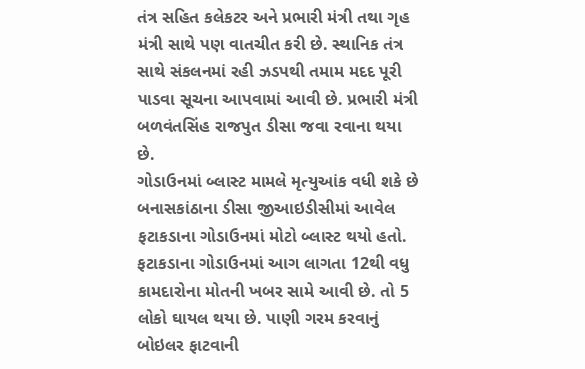તંત્ર સહિત કલેકટર અને પ્રભારી મંત્રી તથા ગૃહ મંત્રી સાથે પણ વાતચીત કરી છે. સ્થાનિક તંત્ર સાથે સંકલનમાં રહી ઝડપથી તમામ મદદ પૂરી પાડવા સૂચના આપવામાં આવી છે. પ્રભારી મંત્રી બળવંતસિંહ રાજપુત ડીસા જવા રવાના થયા છે.
ગોડાઉનમાં બ્લાસ્ટ મામલે મૃત્યુઆંક વધી શકે છે
બનાસકાંઠાના ડીસા જીઆઇડીસીમાં આવેલ ફટાકડાના ગોડાઉનમાં મોટો બ્લાસ્ટ થયો હતો. ફટાકડાના ગોડાઉનમાં આગ લાગતા 12થી વધુ કામદારોના મોતની ખબર સામે આવી છે. તો 5 લોકો ઘાયલ થયા છે. પાણી ગરમ કરવાનું બોઇલર ફાટવાની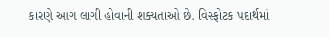કારણે આગ લાગી હોવાની શક્યતાઓ છે. વિસ્ફોટક પદાર્થમાં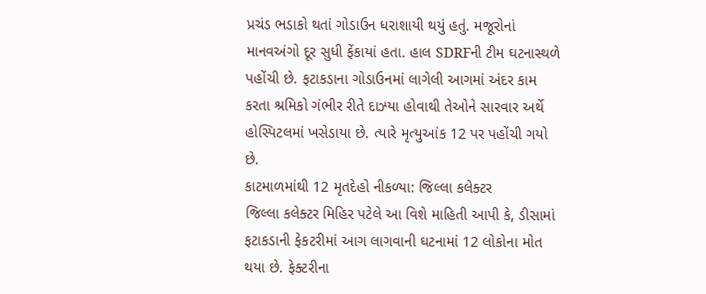પ્રચંડ ભડાકો થતાં ગોડાઉન ધરાશાયી થયું હતું. મજૂરોનાં માનવઅંગો દૂર સુધી ફેંકાયાં હતા. હાલ SDRFની ટીમ ઘટનાસ્થળે પહોંચી છે. ફટાકડાના ગોડાઉનમાં લાગેલી આગમાં અંદર કામ કરતા શ્રમિકો ગંભીર રીતે દાઝ્યા હોવાથી તેઓને સારવાર અર્થે હોસ્પિટલમાં ખસેડાયા છે. ત્યારે મૃત્યુઆંક 12 પર પહોંચી ગયો છે.
કાટમાળમાંથી 12 મૃતદેહો નીકળ્યા: જિલ્લા કલેક્ટર
જિલ્લા કલેક્ટર મિહિર પટેલે આ વિશે માહિતી આપી કે, ડીસામાં ફટાકડાની ફેકટરીમાં આગ લાગવાની ઘટનામાં 12 લોકોના મોત થયા છે. ફેક્ટરીના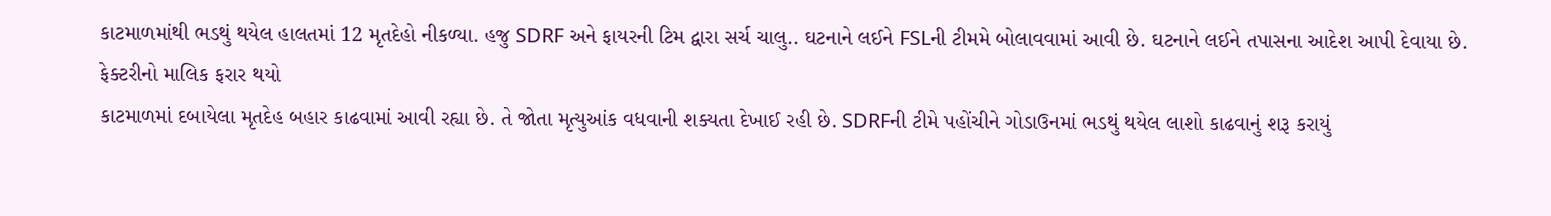કાટમાળમાંથી ભડથું થયેલ હાલતમાં 12 મૃતદેહો નીકળ્યા. હજુ SDRF અને ફાયરની ટિમ દ્વારા સર્ચ ચાલુ.. ઘટનાને લઈને FSLની ટીમમે બોલાવવામાં આવી છે. ઘટનાને લઈને તપાસના આદેશ આપી દેવાયા છે.
ફેક્ટરીનો માલિક ફરાર થયો
કાટમાળમાં દબાયેલા મૃતદેહ બહાર કાઢવામાં આવી રહ્યા છે. તે જોતા મૃત્યુઆંક વધવાની શક્યતા દેખાઈ રહી છે. SDRFની ટીમે પહોંચીને ગોડાઉનમાં ભડથું થયેલ લાશો કાઢવાનું શરૂ કરાયું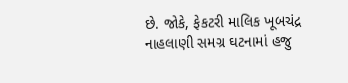છે. જોકે, ફેકટરી માલિક ખૂબચંદ્ર નાહલાણી સમગ્ર ઘટનામાં હજુ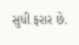સુધી ફરાર છે.